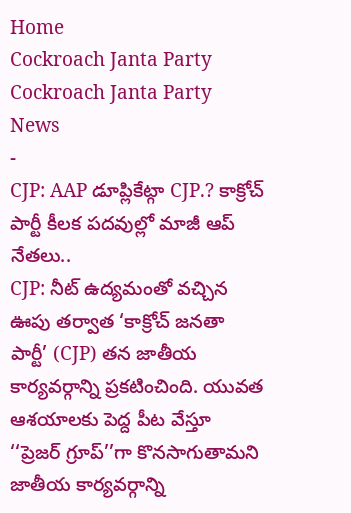Home
Cockroach Janta Party
Cockroach Janta Party News
-
CJP: AAP డూప్లికేట్గా CJP.? కాక్రోచ్ పార్టీ కీలక పదవుల్లో మాజీ ఆప్ నేతలు..
CJP: నీట్ ఉద్యమంతో వచ్చిన ఊపు తర్వాత ‘కాక్రోచ్ జనతా పార్టీ’ (CJP) తన జాతీయ కార్యవర్గాన్ని ప్రకటించింది. యువత ఆశయాలకు పెద్ద పీట వేస్తూ ‘‘ప్రెజర్ గ్రూప్’’గా కొనసాగుతామని జాతీయ కార్యవర్గాన్ని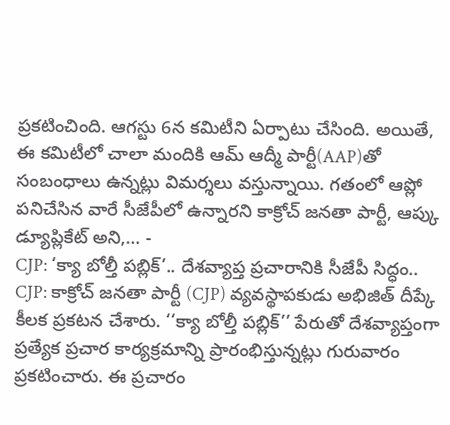ప్రకటించింది. ఆగస్టు 6న కమిటీని ఏర్పాటు చేసింది. అయితే, ఈ కమిటీలో చాలా మందికి ఆమ్ ఆద్మీ పార్టీ(AAP)తో సంబంధాలు ఉన్నట్లు విమర్శలు వస్తున్నాయి. గతంలో ఆప్లో పనిచేసిన వారే సీజేపీలో ఉన్నారని కాక్రోచ్ జనతా పార్టీ, ఆప్కు డ్యూప్లికేట్ అని,… -
CJP: ‘క్యా బోల్తీ పబ్లిక్’.. దేశవ్యాప్త ప్రచారానికి సీజేపీ సిద్ధం..
CJP: కాక్రోచ్ జనతా పార్టీ (CJP) వ్యవస్థాపకుడు అభిజిత్ దీప్కే కీలక ప్రకటన చేశారు. ‘‘క్యా బోల్తీ పబ్లిక్’’ పేరుతో దేశవ్యాప్తంగా ప్రత్యేక ప్రచార కార్యక్రమాన్ని ప్రారంభిస్తున్నట్లు గురువారం ప్రకటించారు. ఈ ప్రచారం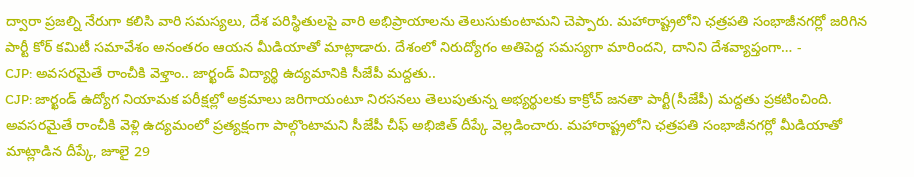ద్వారా ప్రజల్ని నేరుగా కలిసి వారి సమస్యలు, దేశ పరిస్థితులపై వారి అభిప్రాయాలను తెలుసుకుంటామని చెప్పారు. మహారాష్ట్రలోని ఛత్రపతి సంభాజీనగర్లో జరిగిన పార్టీ కోర్ కమిటీ సమావేశం అనంతరం ఆయన మీడియాతో మాట్లాడారు. దేశంలో నిరుద్యోగం అతిపెద్ద సమస్యగా మారిందని, దానిని దేశవ్యాప్తంగా… -
CJP: అవసరమైతే రాంచీకి వెళ్తాం.. జార్ఖండ్ విద్యార్థి ఉద్యమానికి సీజేపీ మద్దతు..
CJP: జార్ఖండ్ ఉద్యోగ నియామక పరీక్షల్లో అక్రమాలు జరిగాయంటూ నిరసనలు తెలుపుతున్న అభ్యర్థులకు కాక్రోచ్ జనతా పార్టీ(సీజేపీ) మద్దతు ప్రకటించింది. అవసరమైతే రాంచీకి వెళ్లి ఉద్యమంలో ప్రత్యక్షంగా పాల్గొంటామని సీజేపీ చీఫ్ అభిజిత్ దీప్కే వెల్లడించారు. మహారాష్ట్రలోని ఛత్రపతి సంభాజీనగర్లో మీడియాతో మాట్లాడిన దీప్కే, జూలై 29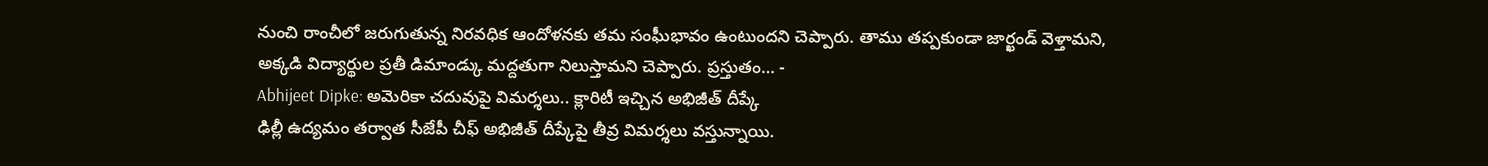నుంచి రాంచీలో జరుగుతున్న నిరవధిక ఆందోళనకు తమ సంఘీభావం ఉంటుందని చెప్పారు. తాము తప్పకుండా జార్ఖండ్ వెళ్తామని, అక్కడి విద్యార్థుల ప్రతీ డిమాండ్కు మద్దతుగా నిలుస్తామని చెప్పారు. ప్రస్తుతం… -
Abhijeet Dipke: అమెరికా చదువుపై విమర్శలు.. క్లారిటీ ఇచ్చిన అభిజీత్ దీప్కే
ఢిల్లీ ఉద్యమం తర్వాత సీజేపీ చీఫ్ అభిజీత్ దీప్కేపై తీవ్ర విమర్శలు వస్తున్నాయి.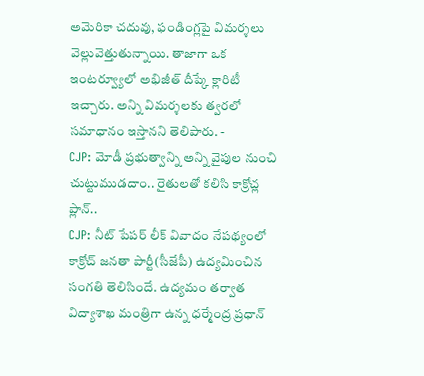అమెరికా చదువు, ఫండింగ్లపై విమర్శలు వెల్లువెత్తుతున్నాయి. తాజాగా ఒక ఇంటర్వ్యూలో అభిజీత్ దీప్కే క్లారిటీ ఇచ్చారు. అన్ని విమర్శలకు త్వరలో సమాధానం ఇస్తానని తెలిపారు. -
CJP: మోడీ ప్రభుత్వాన్ని అన్ని వైపుల నుంచి చుట్టుముడదాం.. రైతులతో కలిసి కాక్రోచ్ల ప్లాన్..
CJP: నీట్ పేపర్ లీక్ వివాదం నేపథ్యంలో కాక్రోచ్ జనతా పార్టీ(సీజేపీ) ఉద్యమించిన సంగతి తెలిసిందే. ఉద్యమం తర్వాత విద్యాశాఖ మంత్రిగా ఉన్న ధర్మేంద్ర ప్రధాన్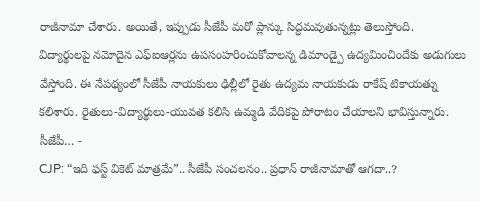రాజీనామా చేశారు. అయితే, ఇప్పుడు సీజేపీ మరో ప్లాన్కు సిద్ధమవుతున్నట్లు తెలుస్తోంది. విద్యార్థులపై నమోదైన ఎఫ్ఐఆర్లను ఉపసంహరించుకోవాలన్న డిమాండ్పై ఉద్యమించిందేకు అడుగులు వేస్తోంది. ఈ నేపథ్యంలో సీజేపీ నాయకులు ఢిల్లీలో రైతు ఉద్యమ నాయకుడు రాకేష్ టికాయత్ను కలిశారు. రైతులు-విద్యార్థులు-యువత కలిసి ఉమ్మడి వేదికపై పోరాటం చేయాలని భావిస్తున్నారు. సీజేపీ… -
CJP: “ఇది ఫస్ట్ వికెట్ మాత్రమే”.. సీజేపీ సంచలనం.. ప్రధాన్ రాజీనామాతో ఆగదా..?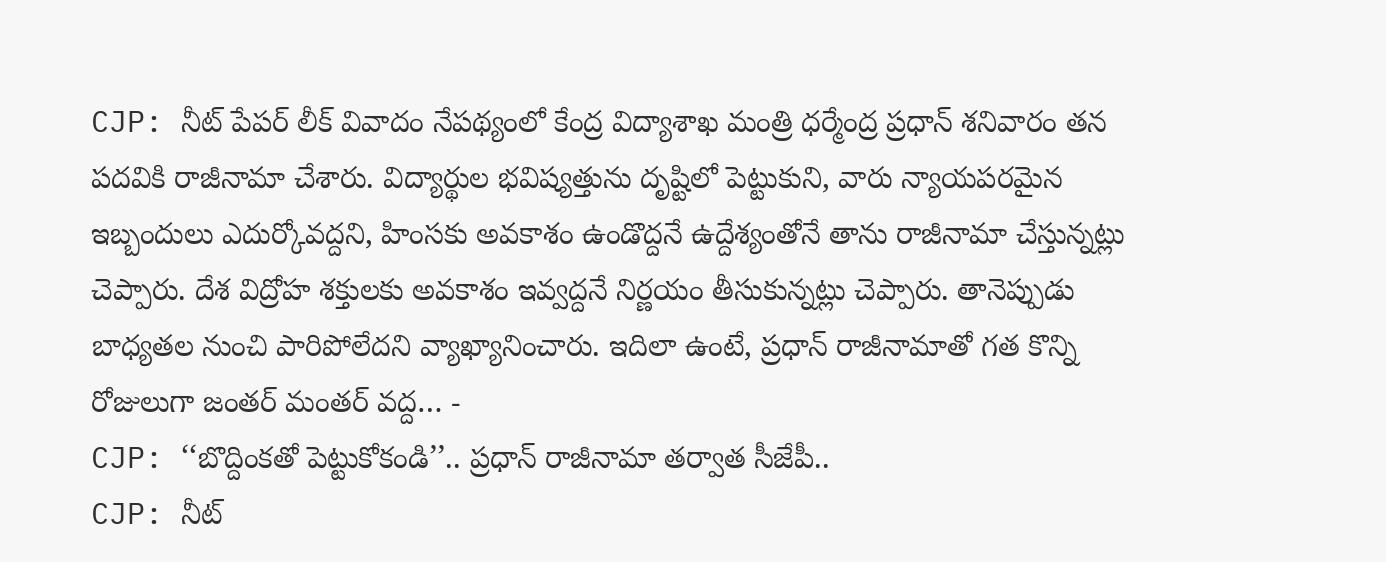CJP: నీట్ పేపర్ లీక్ వివాదం నేపథ్యంలో కేంద్ర విద్యాశాఖ మంత్రి ధర్మేంద్ర ప్రధాన్ శనివారం తన పదవికి రాజీనామా చేశారు. విద్యార్థుల భవిష్యత్తును దృష్టిలో పెట్టుకుని, వారు న్యాయపరమైన ఇబ్బందులు ఎదుర్కోవద్దని, హింసకు అవకాశం ఉండొద్దనే ఉద్దేశ్యంతోనే తాను రాజీనామా చేస్తున్నట్లు చెప్పారు. దేశ విద్రోహ శక్తులకు అవకాశం ఇవ్వద్దనే నిర్ణయం తీసుకున్నట్లు చెప్పారు. తానెప్పుడు బాధ్యతల నుంచి పారిపోలేదని వ్యాఖ్యానించారు. ఇదిలా ఉంటే, ప్రధాన్ రాజీనామాతో గత కొన్ని రోజులుగా జంతర్ మంతర్ వద్ద… -
CJP: ‘‘బొద్దింకతో పెట్టుకోకండి’’.. ప్రధాన్ రాజీనామా తర్వాత సీజేపీ..
CJP: నీట్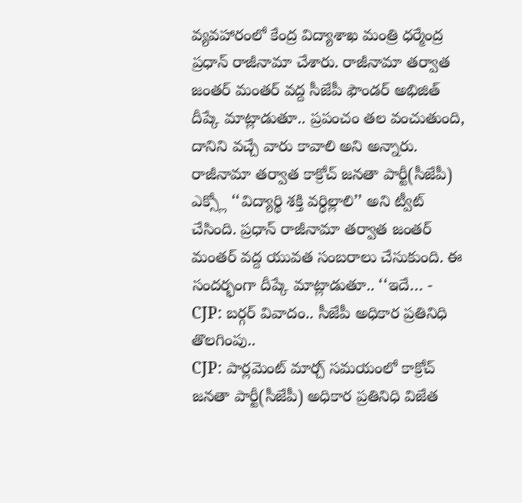వ్యవహారంలో కేంద్ర విద్యాశాఖ మంత్రి ధర్మేంద్ర ప్రధాన్ రాజీనామా చేశారు. రాజీనామా తర్వాత జంతర్ మంతర్ వద్ద సీజేపీ ఫౌండర్ అభిజిత్ దీప్కే మాట్లాడుతూ.. ప్రపంచం తల వంచుతుంది, దానిని వచ్చే వారు కావాలి అని అన్నారు. రాజీనామా తర్వాత కాక్రోచ్ జనతా పార్టీ(సీజేపీ) ఎక్స్లో ‘‘విద్యార్థి శక్తి వర్ధిల్లాలి’’ అని ట్వీట్ చేసింది. ప్రధాన్ రాజీనామా తర్వాత జంతర్ మంతర్ వద్ద యువత సంబరాలు చేసుకుంది. ఈ సందర్భంగా దీప్కే మాట్లాడుతూ.. ‘‘ఇదే… -
CJP: బర్గర్ వివాదం.. సీజేపీ అధికార ప్రతినిధి తొలగింపు..
CJP: పార్లమెంట్ మార్చ్ సమయంలో కాక్రోచ్ జనతా పార్టీ(సీజేపీ) అధికార ప్రతినిధి విజేత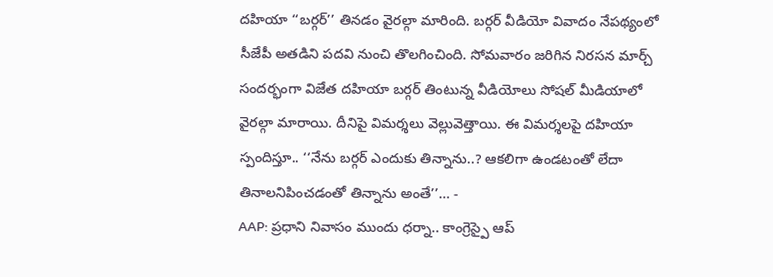దహియా ‘‘బర్గర్’’ తినడం వైరల్గా మారింది. బర్గర్ వీడియో వివాదం నేపథ్యంలో సీజేపీ అతడిని పదవి నుంచి తొలగించింది. సోమవారం జరిగిన నిరసన మార్చ్ సందర్భంగా విజేత దహియా బర్గర్ తింటున్న వీడియోలు సోషల్ మీడియాలో వైరల్గా మారాయి. దీనిపై విమర్శలు వెల్లువెత్తాయి. ఈ విమర్శలపై దహియా స్పందిస్తూ.. ‘‘నేను బర్గర్ ఎందుకు తిన్నాను..? ఆకలిగా ఉండటంతో లేదా తినాలనిపించడంతో తిన్నాను అంతే’’… -
AAP: ప్రధాని నివాసం ముందు ధర్నా.. కాంగ్రెస్పై ఆప్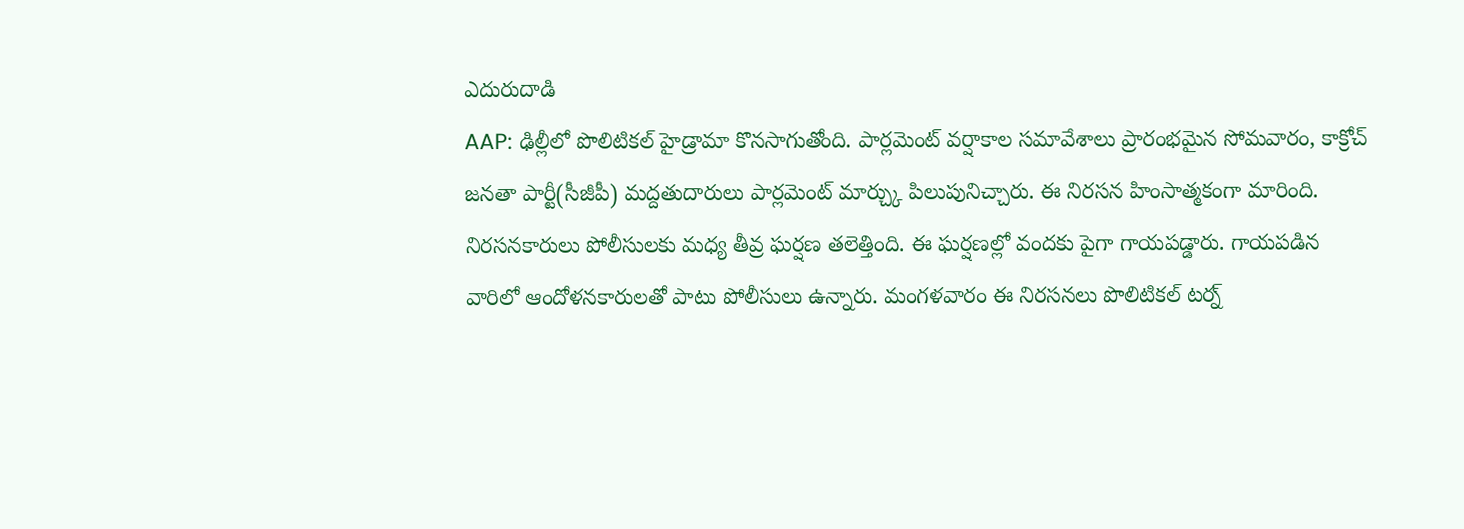ఎదురుదాడి
AAP: ఢిల్లీలో పొలిటికల్ హైడ్రామా కొనసాగుతోంది. పార్లమెంట్ వర్షాకాల సమావేశాలు ప్రారంభమైన సోమవారం, కాక్రోచ్ జనతా పార్టీ(సీజీపీ) మద్దతుదారులు పార్లమెంట్ మార్చ్కు పిలుపునిచ్చారు. ఈ నిరసన హింసాత్మకంగా మారింది. నిరసనకారులు పోలీసులకు మధ్య తీవ్ర ఘర్షణ తలెత్తింది. ఈ ఘర్షణల్లో వందకు పైగా గాయపడ్డారు. గాయపడిన వారిలో ఆందోళనకారులతో పాటు పోలీసులు ఉన్నారు. మంగళవారం ఈ నిరసనలు పొలిటికల్ టర్న్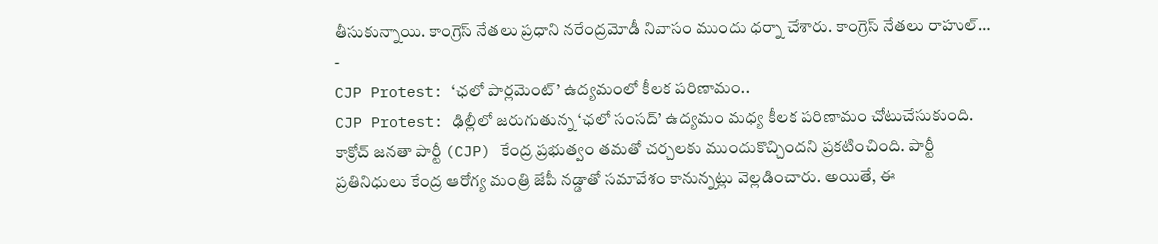తీసుకున్నాయి. కాంగ్రెస్ నేతలు ప్రధాని నరేంద్రమోడీ నివాసం ముందు ధర్నా చేశారు. కాంగ్రెస్ నేతలు రాహుల్… -
CJP Protest: ‘ఛలో పార్లమెంట్’ ఉద్యమంలో కీలక పరిణామం..
CJP Protest: ఢిల్లీలో జరుగుతున్న ‘ఛలో సంసద్’ ఉద్యమం మధ్య కీలక పరిణామం చోటుచేసుకుంది. కాక్రోచ్ జనతా పార్టీ (CJP) కేంద్ర ప్రభుత్వం తమతో చర్చలకు ముందుకొచ్చిందని ప్రకటించింది. పార్టీ ప్రతినిధులు కేంద్ర ఆరోగ్య మంత్రి జేపీ నడ్డాతో సమావేశం కానున్నట్లు వెల్లడించారు. అయితే, ఈ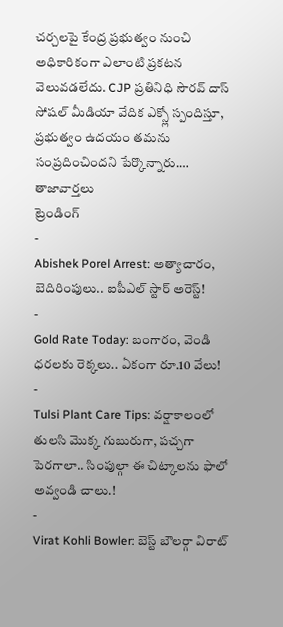చర్చలపై కేంద్ర ప్రభుత్వం నుంచి అధికారికంగా ఎలాంటి ప్రకటన వెలువడలేదు. CJP ప్రతినిధి సౌరవ్ దాస్ సోషల్ మీడియా వేదిక ఎక్స్లో స్పందిస్తూ, ప్రభుత్వం ఉదయం తమను సంప్రదించిందని పేర్కొన్నారు.…
తాజావార్తలు
ట్రెండింగ్
-
Abishek Porel Arrest: అత్యాచారం, బెదిరింపులు.. ఐపీఎల్ స్టార్ అరెస్ట్!
-
Gold Rate Today: బంగారం, వెండి ధరలకు రెక్కలు.. ఏకంగా రూ.10 వేలు!
-
Tulsi Plant Care Tips: వర్షాకాలంలో తులసి మొక్క గుబురుగా, పచ్చగా పెరగాలా.. సింపుల్గా ఈ చిట్కాలను ఫాలో అవ్వండి చాలు.!
-
Virat Kohli Bowler: బెస్ట్ బౌలర్గా విరాట్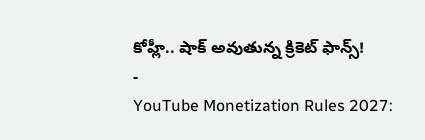కోహ్లీ.. షాక్ అవుతున్న క్రికెట్ ఫాన్స్!
-
YouTube Monetization Rules 2027: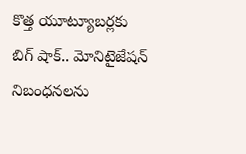కొత్త యూట్యూబర్లకు బిగ్ షాక్.. మోనిటైజేషన్ నిబంధనలను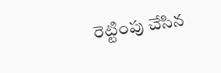రెట్టింపు చేసిన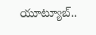యూట్యూబ్..